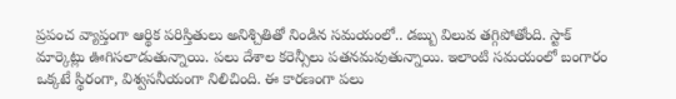ప్రపంచ వ్యాప్తంగా ఆర్థిక పరిస్తితులు అనిశ్చితితో నిండిన సమయంలో.. డబ్బు విలువ తగ్గిపోతోంది. స్టాక్ మార్కెట్లు ఊగిసలాడుతున్నాయి. పలు దేశాల కరెన్సీలు పతనమవుతున్నాయి. ఇలాంటి సమయంలో బంగారం ఒక్కటే స్థిరంగా, విశ్వసనీయంగా నిలిచింది. ఈ కారణంగా పలు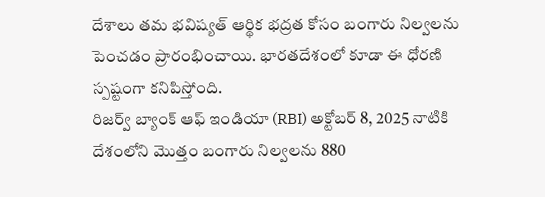దేశాలు తమ భవిష్యత్ ఆర్థిక భద్రత కోసం బంగారు నిల్వలను పెంచడం ప్రారంభించాయి. భారతదేశంలో కూడా ఈ ధోరణి స్పష్టంగా కనిపిస్తోంది.
రిజర్వ్ బ్యాంక్ ఆఫ్ ఇండియా (RBI) అక్టోబర్ 8, 2025 నాటికి దేశంలోని మొత్తం బంగారు నిల్వలను 880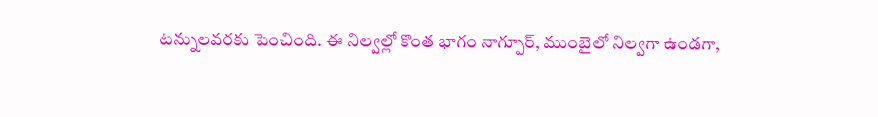టన్నులవరకు పెంచింది. ఈ నిల్వల్లో కొంత భాగం నాగ్పూర్, ముంబైలో నిల్వగా ఉండగా,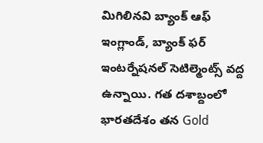మిగిలినవి బ్యాంక్ ఆఫ్ ఇంగ్లాండ్, బ్యాంక్ ఫర్ ఇంటర్నేషనల్ సెటిల్మెంట్స్ వద్ద ఉన్నాయి. గత దశాబ్దంలో భారతదేశం తన Gold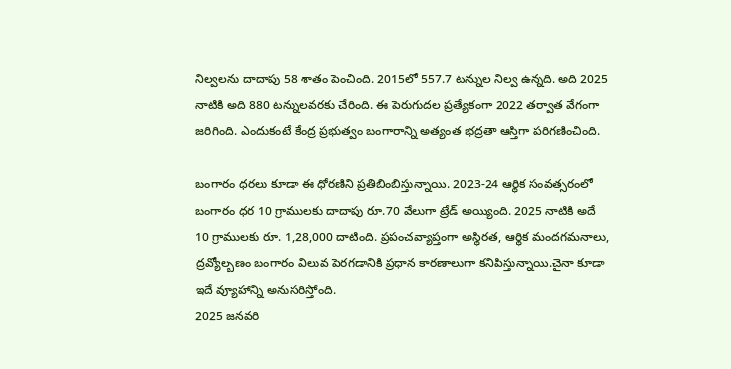నిల్వలను దాదాపు 58 శాతం పెంచింది. 2015లో 557.7 టన్నుల నిల్వ ఉన్నది. అది 2025 నాటికి అది 880 టన్నులవరకు చేరింది. ఈ పెరుగుదల ప్రత్యేకంగా 2022 తర్వాత వేగంగా జరిగింది. ఎందుకంటే కేంద్ర ప్రభుత్వం బంగారాన్ని అత్యంత భద్రతా ఆస్తిగా పరిగణించింది.

బంగారం ధరలు కూడా ఈ ధోరణిని ప్రతిబింబిస్తున్నాయి. 2023-24 ఆర్థిక సంవత్సరంలో బంగారం ధర 10 గ్రాములకు దాదాపు రూ.70 వేలుగా ట్రేడ్ అయ్యింది. 2025 నాటికి అదే 10 గ్రాములకు రూ. 1,28,000 దాటింది. ప్రపంచవ్యాప్తంగా అస్థిరత, ఆర్థిక మందగమనాలు, ద్రవ్యోల్బణం బంగారం విలువ పెరగడానికి ప్రధాన కారణాలుగా కనిపిస్తున్నాయి.చైనా కూడా ఇదే వ్యూహాన్ని అనుసరిస్తోంది.
2025 జనవరి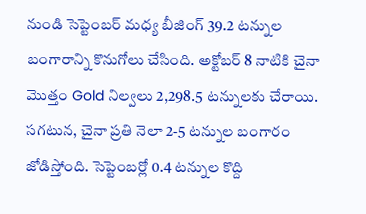నుండి సెప్టెంబర్ మధ్య బీజింగ్ 39.2 టన్నుల బంగారాన్ని కొనుగోలు చేసింది. అక్టోబర్ 8 నాటికి చైనా మొత్తం Gold నిల్వలు 2,298.5 టన్నులకు చేరాయి. సగటున, చైనా ప్రతి నెలా 2-5 టన్నుల బంగారం జోడిస్తోంది. సెప్టెంబర్లో 0.4 టన్నుల కొద్ది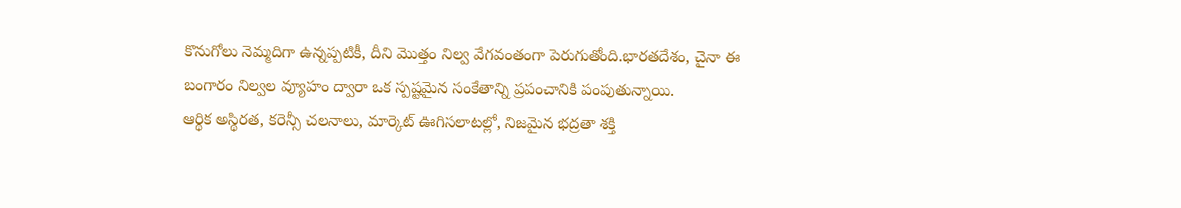కొనుగోలు నెమ్మదిగా ఉన్నప్పటికీ, దీని మొత్తం నిల్వ వేగవంతంగా పెరుగుతోంది.భారతదేశం, చైనా ఈ బంగారం నిల్వల వ్యూహం ద్వారా ఒక స్పష్టమైన సంకేతాన్ని ప్రపంచానికి పంపుతున్నాయి.
ఆర్థిక అస్థిరత, కరెన్సీ చలనాలు, మార్కెట్ ఊగిసలాటల్లో, నిజమైన భద్రతా శక్తి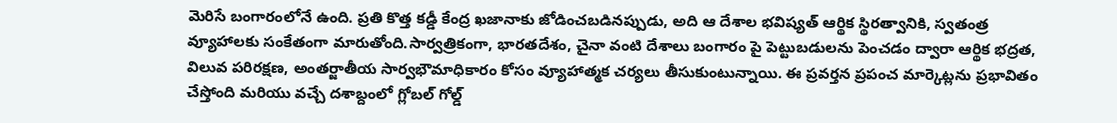మెరిసే బంగారంలోనే ఉంది. ప్రతి కొత్త కడ్డీ కేంద్ర ఖజానాకు జోడించబడినప్పుడు, అది ఆ దేశాల భవిష్యత్ ఆర్థిక స్థిరత్వానికి, స్వతంత్ర వ్యూహాలకు సంకేతంగా మారుతోంది.సార్వత్రికంగా, భారతదేశం, చైనా వంటి దేశాలు బంగారం పై పెట్టుబడులను పెంచడం ద్వారా ఆర్థిక భద్రత, విలువ పరిరక్షణ, అంతర్జాతీయ సార్వభౌమాధికారం కోసం వ్యూహాత్మక చర్యలు తీసుకుంటున్నాయి. ఈ ప్రవర్తన ప్రపంచ మార్కెట్లను ప్రభావితం చేస్తోంది మరియు వచ్చే దశాబ్దంలో గ్లోబల్ గోల్డ్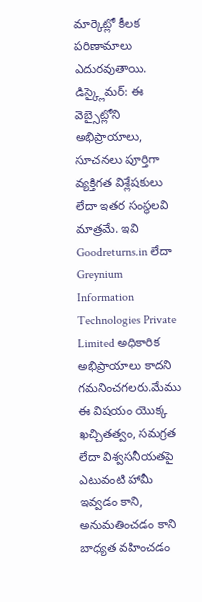మార్కెట్లో కీలక పరిణామాలు ఎదురవుతాయి.
డిస్క్లైమర్: ఈ వెబ్సైట్లోని అభిప్రాయాలు, సూచనలు పూర్తిగా వ్యక్తిగత విశ్లేషకులు లేదా ఇతర సంస్థలవి మాత్రమే. ఇవి Goodreturns.in లేదా Greynium Information Technologies Private Limited అధికారిక అభిప్రాయాలు కాదని గమనించగలరు.మేము ఈ విషయం యొక్క ఖచ్చితత్వం, సమగ్రత లేదా విశ్వసనీయతపై ఎటువంటి హామీ ఇవ్వడం కాని, అనుమతించడం కాని బాధ్యత వహించడం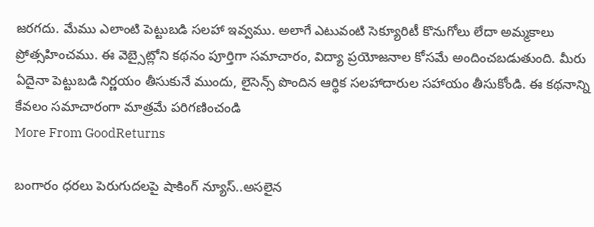జరగదు. మేము ఎలాంటి పెట్టుబడి సలహా ఇవ్వము. అలాగే ఎటువంటి సెక్యూరిటీ కొనుగోలు లేదా అమ్మకాలు ప్రోత్సహించము. ఈ వెబ్సైట్లోని కథనం పూర్తిగా సమాచారం, విద్యా ప్రయోజనాల కోసమే అందించబడుతుంది. మీరు ఏదైనా పెట్టుబడి నిర్ణయం తీసుకునే ముందు, లైసెన్స్ పొందిన ఆర్థిక సలహాదారుల సహాయం తీసుకోండి. ఈ కథనాన్ని కేవలం సమాచారంగా మాత్రమే పరిగణించండి
More From GoodReturns

బంగారం ధరలు పెరుగుదలపై షాకింగ్ న్యూస్..అసలైన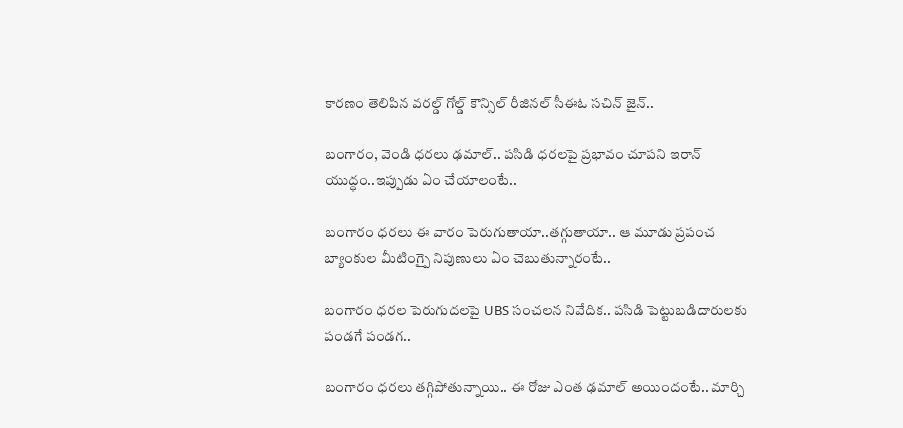కారణం తెలిపిన వరల్డ్ గోల్డ్ కౌన్సిల్ రీజినల్ సీఈఓ సచిన్ జైన్..

బంగారం, వెండి ధరలు ఢమాల్.. పసిడి ధరలపై ప్రభావం చూపని ఇరాన్ యుద్ధం..ఇప్పుడు ఏం చేయాలంటే..

బంగారం ధరలు ఈ వారం పెరుగుతాయా..తగ్గుతాయా.. ఆ మూడు ప్రపంచ బ్యాంకుల మీటింగ్పై నిపుణులు ఏం చెబుతున్నారంటే..

బంగారం ధరల పెరుగుదలపై UBS సంచలన నివేదిక.. పసిడి పెట్టుబడిదారులకు పండగే పండగ..

బంగారం ధరలు తగ్గిపోతున్నాయి.. ఈ రోజు ఎంత ఢమాల్ అయిందంటే.. మార్చి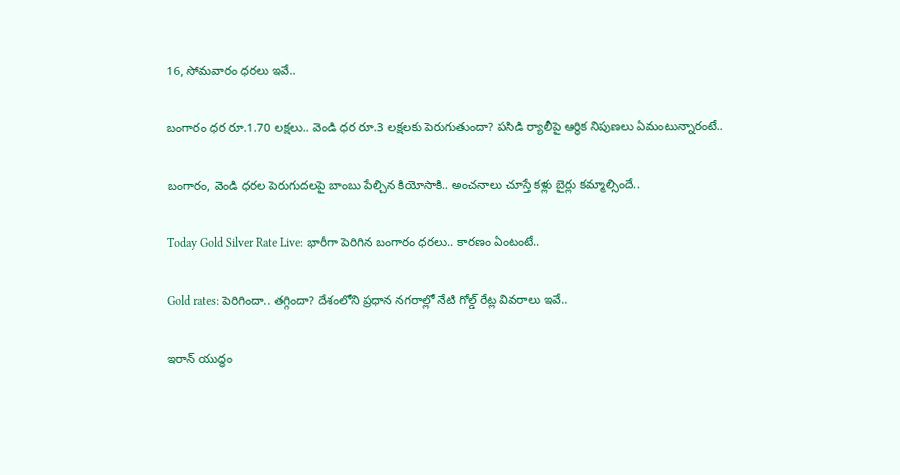16, సోమవారం ధరలు ఇవే..

బంగారం ధర రూ.1.70 లక్షలు.. వెండి ధర రూ.3 లక్షలకు పెరుగుతుందా? పసిడి ర్యాలీపై ఆర్థిక నిపుణలు ఏమంటున్నారంటే..

బంగారం, వెండి ధరల పెరుగుదలపై బాంబు పేల్చిన కియోసాకి.. అంచనాలు చూస్తే కళ్లు బైర్లు కమ్మాల్సిందే..

Today Gold Silver Rate Live: భారీగా పెరిగిన బంగారం ధరలు.. కారణం ఏంటంటే..

Gold rates: పెరిగిందా.. తగ్గిందా? దేశంలోని ప్రధాన నగరాల్లో నేటి గోల్డ్ రేట్ల వివరాలు ఇవే..

ఇరాన్ యుద్ధం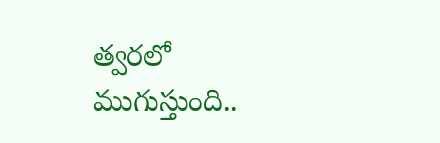త్వరలో ముగుస్తుంది..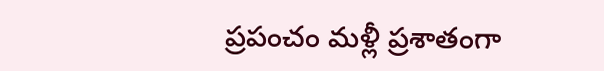ప్రపంచం మళ్లీ ప్రశాతంగా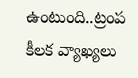ఉంటుంది..ట్రంప కీలక వ్యాఖ్యలు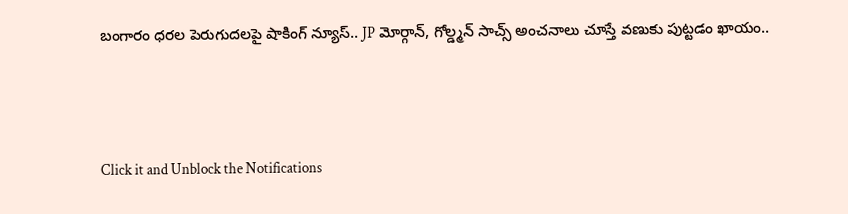బంగారం ధరల పెరుగుదలపై షాకింగ్ న్యూస్.. JP మోర్గాన్, గోల్డ్మన్ సాచ్స్ అంచనాలు చూస్తే వణుకు పుట్టడం ఖాయం..



Click it and Unblock the Notifications